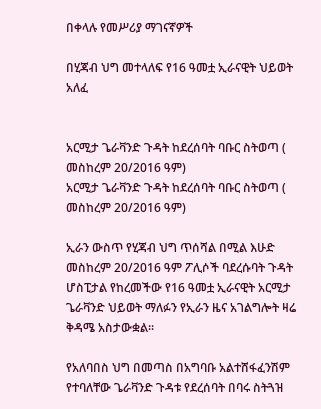በቀላሉ የመሥሪያ ማገናኛዎች

በሂጃብ ህግ መተላለፍ የ16 ዓመቷ ኢራናዊት ህይወት አለፈ


አርሚታ ጌራቫንድ ጉዳት ከደረሰባት ባቡር ስትወጣ ( መስከረም 20/2016 ዓም)
አርሚታ ጌራቫንድ ጉዳት ከደረሰባት ባቡር ስትወጣ ( መስከረም 20/2016 ዓም)

ኢራን ውስጥ የሂጃብ ህግ ጥሰሻል በሚል እሁድ መስከረም 20/2016 ዓም ፖሊሶች ባደረሱባት ጉዳት ሆስፒታል የከረመችው የ16 ዓመቷ ኢራናዊት አርሚታ ጌራቫንድ ህይወት ማለፉን የኢራን ዜና አገልግሎት ዛሬ ቅዳሜ አስታውቋል፡፡

የአለባበስ ህግ በመጣስ በአግባቡ አልተሸፋፈንሽም የተባለቸው ጌራቫንድ ጉዳቱ የደረሰባት በባሩ ስትጓዝ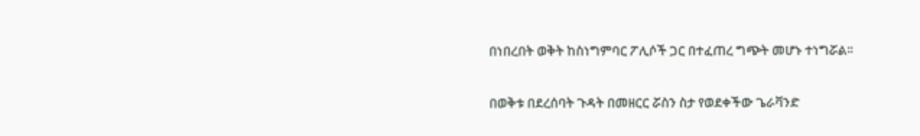በነበረበት ወቅት ከስነግምባር ፖሊሶች ጋር በተፈጠረ ግጭት መሆኑ ተነግሯል፡፡

በወቅቱ በደረሰባት ጉዳት በመዘርር ሯስን ስታ የወደቀችው ጌራቫንድ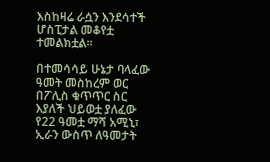እስከዛሬ ራሷን እንደሳተች ሆስፒታል መቆየቷ ተመልክቷል፡፡

በተመሳሳይ ሁኔታ ባላፈው ዓመት መስከረም ወር በፖሊስ ቁጥጥር ስር እያለች ህይወቷ ያለፈው የ22 ዓመቷ ማሻ አሚኒ፣ ኢራን ውስጥ ለዓመታት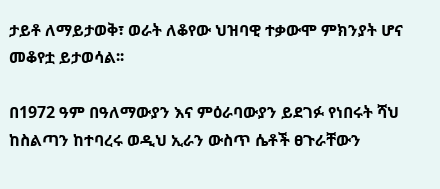ታይቶ ለማይታወቅ፣ ወራት ለቆየው ህዝባዊ ተቃውሞ ምክንያት ሆና መቆየቷ ይታወሳል፡፡

በ1972 ዓም በዓለማውያን እና ምዕራባውያን ይደገፉ የነበሩት ሻህ ከስልጣን ከተባረሩ ወዲህ ኢራን ውስጥ ሴቶች ፀጉራቸውን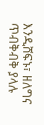እንዲሸፍኑ፣ ዘለግና ጥብቅብቅ ያላሉ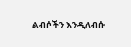ልብሶችን እንዲለብሱ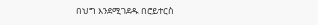በህግ እንደሚገደዱ በሮይተርስ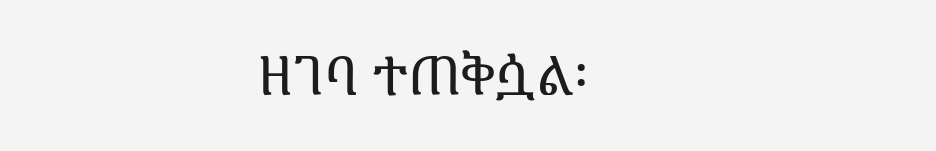ዘገባ ተጠቅሷል፡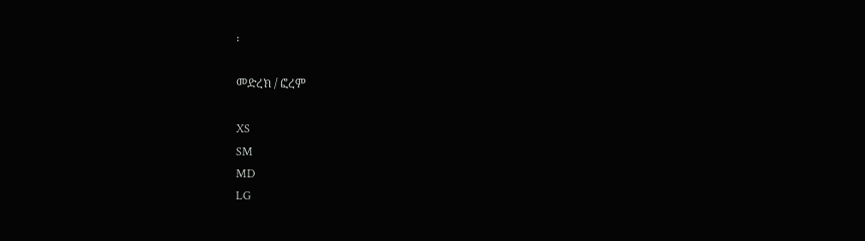፡

መድረክ / ፎረም

XS
SM
MD
LG